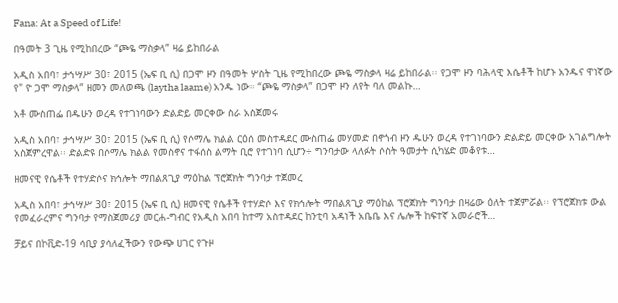Fana: At a Speed of Life!

በዓመት 3 ጊዜ የሚከበረው “ጮዬ ማስቃላ” ዛሬ ይከበራል

አዲስ አበባ፣ ታኅሣሥ 30፣ 2015 (ኤፍ ቢ ሲ) በጋሞ ዞን በዓመት ሦስት ጊዜ የሚከበረው ጮዬ ማስቃላ ዛሬ ይከበራል፡፡ የጋሞ ዞን ባሕላዊ እሴቶች ከሆኑ አንዱና ዋነኛው የ" ዮ ጋሞ ማስቃላ” ዘመን መለወጫ (laytha laame) አንዱ ነው። “ጮዬ ማስቃላ” በጋሞ ዞን ለየት ባለ መልኩ…

አቶ ሙስጠፌ በዱሁን ወረዳ የተገነባውን ድልድይ መርቀው ስራ አስጀመሩ

አዲስ አበባ፣ ታኅሣሥ 30፣ 2015 (ኤፍ ቢ ሲ) የሶማሌ ክልል ርዕሰ መስተዳደር ሙስጠፌ መሃመድ በኖጎብ ዞን ዱሁን ወረዳ የተገነባውን ድልድይ መርቀው አገልግሎት አስጀምረዋል፡፡ ድልድዩ በሶማሌ ክልል የመስኖና ተፋሰስ ልማት ቢሮ የተገነባ ሲሆን÷ ግንባታው ላለፉት ሶስት ዓመታት ሲካሄድ መቆየቱ…

ዘመናዊ የሴቶች የተሃድሶና ክኅሎት ማበልጸጊያ ማዕከል ፕሮጀክት ግንባታ ተጀመረ

አዲስ አበባ፣ ታኅሣሥ 30፣ 2015 (ኤፍ ቢ ሲ) ዘመናዊ የሴቶች የተሃድሶ እና የክኅሎት ማበልጸጊያ ማዕከል ፕሮጀክት ግንባታ በዛሬው ዕለት ተጀምሯል፡፡ የፕሮጀክቱ ውል የመፈራረምና ግንባታ የማስጀመሪያ መርሐ-ግብር የአዲስ አበባ ከተማ አስተዳደር ከንቲባ አዳነች አቤቤ እና ሌሎች ከፍተኛ አመራሮች…

ቻይና በኮቪድ-19 ሳቢያ ያሳለፈችውን የውጭ ሀገር የጉዞ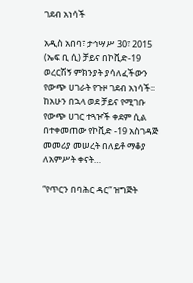ገደብ አነሳች

አዲስ አበባ፣ ታኅሣሥ 30፣ 2015 (ኤፍ ቢ ሲ) ቻይና በኮቪድ-19 ወረርሽኝ ምክንያት ያሳለፈችውን የውጭ ሀገራት የጉዞ ገደብ አነሳች፡፡ ከአሁን በኋላ ወደ ቻይና የሚገቡ የውጭ ሀገር ተጓዦች ቀደም ሲል በተቀመጠው የኮቪድ -19 አስገዳጅ መመሪያ መሠረት በለይቶ ማቆያ ለአምሥት ቀናት…

“የጥርን በባሕር ዳር“ ዝግጅት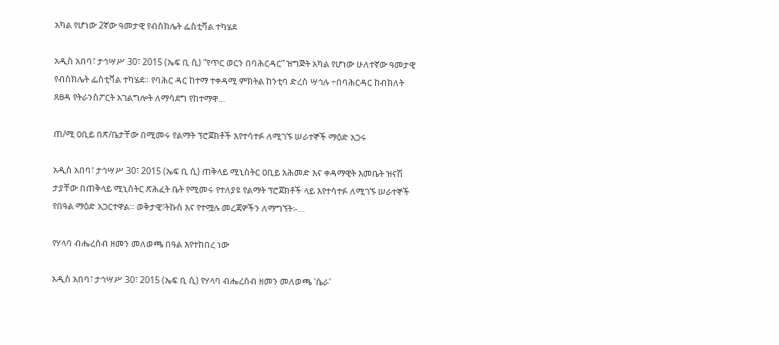አካል የሆነው 2ኛው ዓመታዊ የብስክሌት ፌስቲቫል ተካሄደ

አዲስ አበባ፣ ታኅሣሥ 30፣ 2015 (ኤፍ ቢ ሲ) “የጥር ወርን በባሕርዳር” ዝግጅት አካል የሆነው ሁለተኛው ዓመታዊ የብስክሌት ፌስቲቫል ተካሄደ። የባሕር ዳር ከተማ ተቀዳሚ ምክትል ከንቲባ ድረስ ሣኅሉ ÷በባሕርዳር ከብክለት ጸፀዳ የትራንስፖርት አገልግሎት ለማሳደግ የከተማዋ…

ጠ/ሚ ዐቢይ በጽ/ቤታቸው በሚመሩ የልማት ፕሮጀክቶች እየተሳተፉ ለሚገኙ ሠራተኞች ማዕድ አጋሩ

አዲስ አበባ፣ ታኅሣሥ 30፣ 2015 (ኤፍ ቢ ሲ) ጠቅላይ ሚኒስትር ዐቢይ አሕመድ እና ቀዳማዊት እመቤት ዝናሽ ታያቸው በጠቅላይ ሚኒስትር ጽሕፈት ቤት የሚመሩ የተለያዩ የልማት ፕሮጀክቶች ላይ እየተሳተፉ ለሚገኙ ሠራተኞች የበዓል ማዕድ አጋርተዋል። ወቅታዊ፣ትኩስ እና የተሟሉ መረጃዎችን ለማግኘት፡-…

የሃላባ ብሔረሰብ ዘመን መለወጫ በዓል እየተከበረ ነው

አዲስ አበባ፣ ታኅሣሥ 30፣ 2015 (ኤፍ ቢ ሲ) የሃላባ ብሔረሰብ ዘመን መለወጫ 'ሴራ'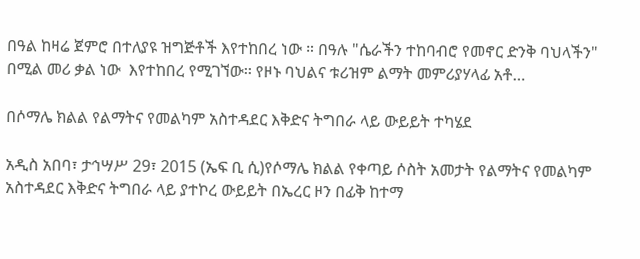በዓል ከዛሬ ጀምሮ በተለያዩ ዝግጅቶች እየተከበረ ነው ። በዓሉ "ሴራችን ተከባብሮ የመኖር ድንቅ ባህላችን" በሚል መሪ ቃል ነው  እየተከበረ የሚገኘው፡፡ የዞኑ ባህልና ቱሪዝም ልማት መምሪያሃላፊ አቶ…

በሶማሌ ክልል የልማትና የመልካም አስተዳደር እቅድና ትግበራ ላይ ውይይት ተካሄደ

አዲስ አበባ፣ ታኅሣሥ 29፣ 2015 (ኤፍ ቢ ሲ)የሶማሌ ክልል የቀጣይ ሶስት አመታት የልማትና የመልካም አስተዳደር እቅድና ትግበራ ላይ ያተኮረ ውይይት በኤረር ዞን በፊቅ ከተማ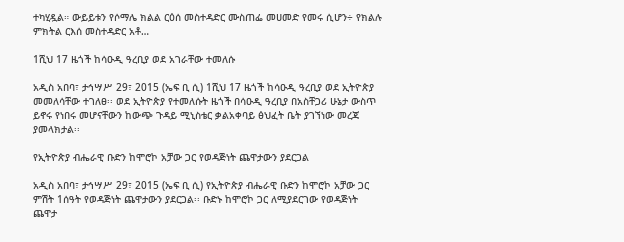ተካሂዷል። ውይይቱን የሶማሌ ክልል ርዕሰ መስተዳድር ሙስጠፌ መሀመድ የመሩ ሲሆን÷ የክልሉ ምክትል ርእሰ መስተዳድር አቶ…

1ሺህ 17 ዜጎች ከሳዑዲ ዓረቢያ ወደ አገራቸው ተመለሱ

አዲስ አበባ፣ ታኅሣሥ 29፣ 2015 (ኤፍ ቢ ሲ) 1ሺህ 17 ዜጎች ከሳዑዲ ዓረቢያ ወደ ኢትዮጵያ መመለሳቸው ተገለፀ፡፡ ወደ ኢትዮጵያ የተመለሱት ዜጎች በሳዑዲ ዓረቢያ በአስቸጋሪ ሁኔታ ውስጥ ይኖሩ የነበሩ መሆናቸውን ከውጭ ጉዳይ ሚኒስቴር ቃልአቀባይ ፅህፈት ቤት ያገኘነው መረጃ ያመላክታል፡፡

የኢትዮጵያ ብሔራዊ ቡድን ከሞሮኮ አቻው ጋር የወዳጅነት ጨዋታውን ያደርጋል

አዲስ አበባ፣ ታኅሣሥ 29፣ 2015 (ኤፍ ቢ ሲ) የኢትዮጵያ ብሔራዊ ቡድን ከሞሮኮ አቻው ጋር ምሽት 1ሰዓት የወዳጅነት ጨዋታውን ያደርጋል፡፡ ቡድኑ ከሞሮኮ ጋር ለሚያደርገው የወዳጅነት ጨዋታ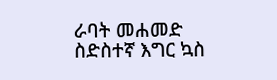ራባት መሐመድ ስድስተኛ እግር ኳስ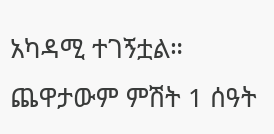አካዳሚ ተገኝቷል። ጨዋታውም ምሽት 1 ሰዓት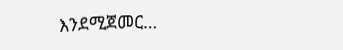እንደሚጀመር…